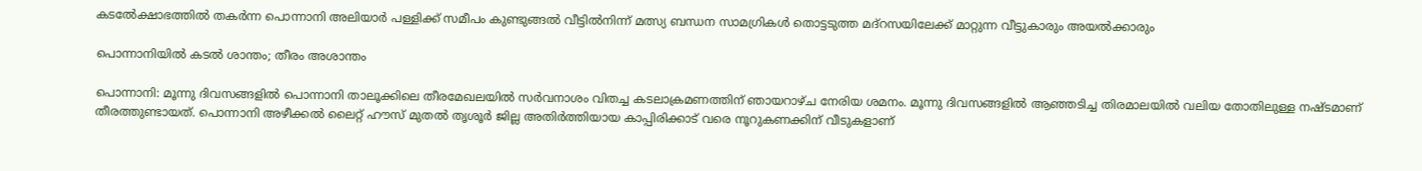കടൽേക്ഷാഭത്തിൽ തകർന്ന പൊന്നാനി അലിയാർ പള്ളിക്ക് സമീപം കുണ്ടുങ്ങൽ വീട്ടിൽനിന്ന് മത്സ്യ ബന്ധന സാമഗ്രികൾ തൊട്ടടുത്ത മദ്റസയിലേക്ക് മാറ്റുന്ന വീട്ടുകാരും അയൽക്കാരും

പൊന്നാനിയിൽ കടൽ ശാന്തം; തീരം അശാന്തം

പൊന്നാനി: മൂന്നു ദിവസങ്ങളിൽ പൊന്നാനി താലൂക്കിലെ തീരമേഖലയിൽ സർവനാശം വിതച്ച കടലാക്രമണത്തിന് ഞായറാഴ്ച നേരിയ ശമനം. മൂന്നു ദിവസങ്ങളിൽ ആഞ്ഞടിച്ച തിരമാലയിൽ വലിയ തോതിലുള്ള നഷ്ടമാണ് തീരത്തുണ്ടായത്. പൊന്നാനി അഴീക്കൽ ലൈറ്റ് ഹൗസ് മുതൽ തൃശൂർ ജില്ല അതിർത്തിയായ കാപ്പിരിക്കാട് വരെ നൂറുകണക്കിന് വീടുകളാണ്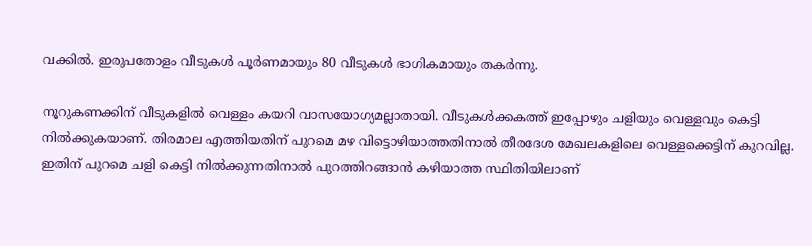വക്കിൽ. ഇരുപതോളം വീടുകൾ പൂർണമായും 80 വീടുകൾ ഭാഗികമായും തകർന്നു.

നൂറുകണക്കിന് വീടുകളിൽ വെള്ളം കയറി വാസയോഗ്യമല്ലാതായി. വീടുകൾക്കകത്ത് ഇപ്പോഴും ചളിയും വെള്ളവും കെട്ടി നിൽക്കുകയാണ്. തിരമാല എത്തിയതിന് പുറമെ മഴ വിട്ടൊഴിയാത്തതിനാൽ തീരദേശ മേഖലകളിലെ വെള്ളക്കെട്ടിന് കുറവില്ല. ഇതിന് പുറമെ ചളി കെട്ടി നിൽക്കുന്നതിനാൽ പുറത്തിറങ്ങാൻ കഴിയാത്ത സ്ഥിതിയിലാണ്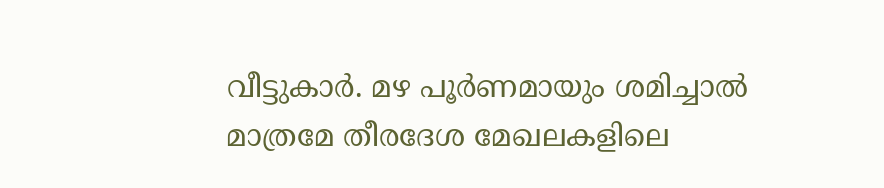വീട്ടുകാർ. മഴ പൂർണമായും ശമിച്ചാൽ മാത്രമേ തീരദേശ മേഖലകളിലെ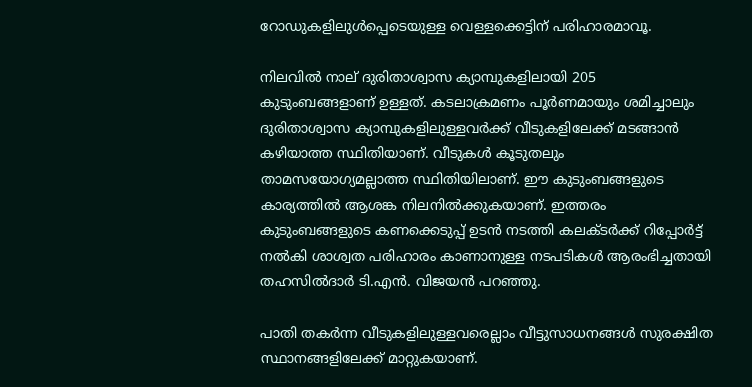റോഡുകളിലുൾപ്പെടെയുള്ള വെള്ളക്കെട്ടിന് പരിഹാരമാവൂ.

നിലവിൽ നാല് ദുരിതാശ്വാസ ക്യാമ്പുകളിലായി 205 കുടുംബങ്ങളാണ് ഉള്ളത്. കടലാക്രമണം പൂർണമായും ശമിച്ചാലും ദുരിതാശ്വാസ ക്യാമ്പുകളിലുള്ളവർക്ക് വീടുകളിലേക്ക് മടങ്ങാൻ കഴിയാത്ത സ്ഥിതിയാണ്. വീടുകൾ കൂടുതലും താമസയോഗ്യമല്ലാത്ത സ്ഥിതിയിലാണ്. ഈ കുടുംബങ്ങളുടെ കാര്യത്തിൽ ആശങ്ക നിലനിൽക്കുകയാണ്. ഇത്തരം കുടുംബങ്ങളുടെ കണക്കെടുപ്പ് ഉടൻ നടത്തി കലക്ടർക്ക് റിപ്പോർട്ട് നൽകി ശാശ്വത പരിഹാരം കാണാനുള്ള നടപടികൾ ആരംഭിച്ചതായി തഹസിൽദാർ ടി.എൻ. വിജയൻ പറഞ്ഞു.

പാതി തകർന്ന വീടുകളിലുള്ളവരെല്ലാം വീട്ടുസാധനങ്ങൾ സുരക്ഷിത സ്ഥാനങ്ങളിലേക്ക് മാറ്റുകയാണ്.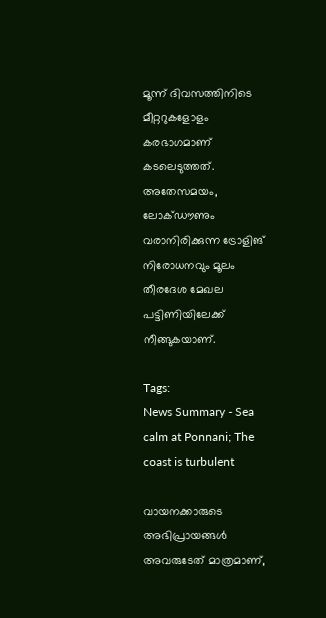മൂന്ന് ദിവസത്തിനിടെ മീറ്ററുകളോളം കരഭാഗമാണ് കടലെടുത്തത്. അതേസമയം, ലോക്ഡൗണും വരാനിരിക്കുന്ന ട്രോളിങ് നിരോധനവും മൂലം തീരദേശ മേഖല പട്ടിണിയിലേക്ക് നീങ്ങുകയാണ്.

Tags:
News Summary - Sea calm at Ponnani; The coast is turbulent

വായനക്കാരുടെ അഭിപ്രായങ്ങള്‍ അവരുടേത് മാത്രമാണ്,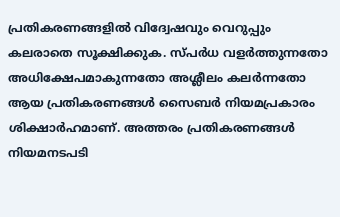പ്രതികരണങ്ങളിൽ വിദ്വേഷവും വെറുപ്പും കലരാതെ സൂക്ഷിക്കുക. സ്പർധ വളർത്തുന്നതോ അധിക്ഷേപമാകുന്നതോ അശ്ലീലം കലർന്നതോ ആയ പ്രതികരണങ്ങൾ സൈബർ നിയമപ്രകാരം ശിക്ഷാർഹമാണ്. അത്തരം പ്രതികരണങ്ങൾ നിയമനടപടി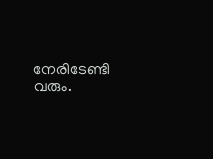നേരിടേണ്ടി വരും.